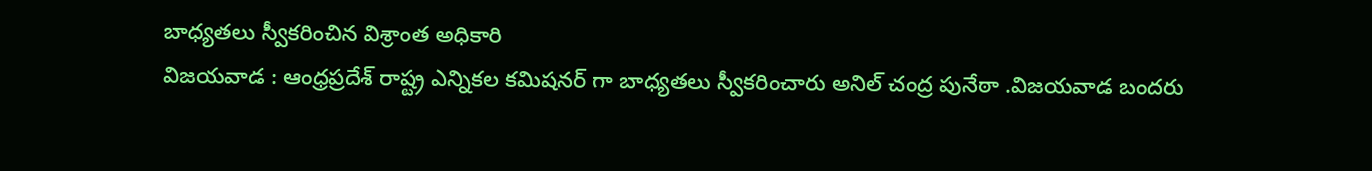బాధ్యతలు స్వీకరించిన విశ్రాంత అధికారి
విజయవాడ : ఆంధ్రప్రదేశ్ రాష్ట్ర ఎన్నికల కమిషనర్ గా బాధ్యతలు స్వీకరించారు అనిల్ చంద్ర పునేఠా .విజయవాడ బందరు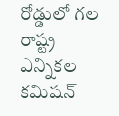రోడ్డులో గల రాష్ట్ర ఎన్నికల కమిషన్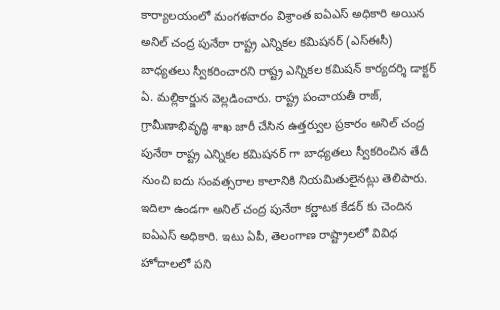కార్యాలయంలో మంగళవారం విశ్రాంత ఐఏఎస్ అధికారి అయిన అనిల్ చంద్ర పునేఠా రాష్ట్ర ఎన్నికల కమిషనర్ (ఎస్ఈసీ) బాధ్యతలు స్వీకరించారని రాష్ట్ర ఎన్నికల కమిషన్ కార్యదర్శి డాక్టర్ ఏ. మల్లికార్జున వెల్లడించారు. రాష్ట్ర పంచాయతీ రాజ్, గ్రామీణాభివృద్ధి శాఖ జారీ చేసిన ఉత్తర్వుల ప్రకారం అనిల్ చంద్ర పునేఠా రాష్ట్ర ఎన్నికల కమిషనర్ గా బాధ్యతలు స్వీకరించిన తేదీ నుంచి ఐదు సంవత్సరాల కాలానికి నియమితులైనట్లు తెలిపారు.
ఇదిలా ఉండగా అనిల్ చంద్ర పునేఠా కర్ణాటక కేడర్ కు చెందిన ఐఏఎస్ అధికారి. ఇటు ఏపీ, తెలంగాణ రాష్ట్రాలలో వివిధ హోదాలలో పని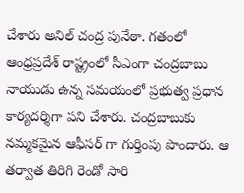చేశారు అనిల్ చంద్ర పునేఠా. గతంలో ఆంధ్రప్రదేశ్ రాష్ట్రంలో సీఎంగా చంద్రబాబు నాయుడు ఉన్న సమయంలో ప్రభుత్వ ప్రధాన కార్యదర్శిగా పని చేశారు. చంద్రబాబుకు నమ్మకమైన ఆఫీసర్ గా గుర్తింపు పొందారు. ఆ తర్వాత తిరిగి రెండో సారి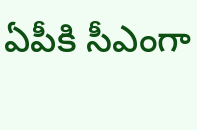ఏపీకి సీఎంగా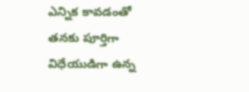ఎన్నిక కావడంతో తనకు పూర్తిగా విధేయుడిగా ఉన్న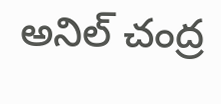అనిల్ చంద్ర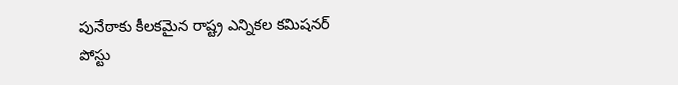పునేఠాకు కీలకమైన రాష్ట్ర ఎన్నికల కమిషనర్ పోస్టు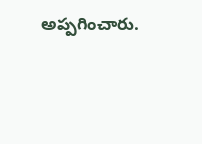అప్పగించారు.